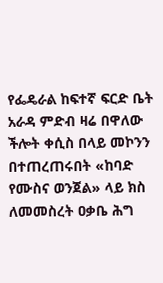የፌዴራል ከፍተኛ ፍርድ ቤት አራዳ ምድብ ዛሬ በዋለው ችሎት ቀሲስ በላይ መኮንን በተጠረጠሩበት «ከባድ የሙስና ወንጀል» ላይ ክስ ለመመስረት ዐቃቤ ሕግ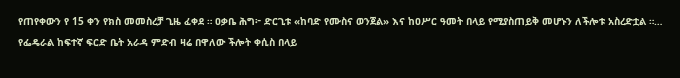የጠየቀውን የ 15 ቀን የክስ መመስረቻ ጊዜ ፈቀደ ። ዐቃቤ ሕግ፦ ድርጊቱ «ከባድ የሙስና ወንጀል» እና ከዐሥር ዓመት በላይ የሚያስጠይቅ መሆኑን ለችሎቱ አስረድቷል ።…
የፌዴራል ከፍተኛ ፍርድ ቤት አራዳ ምድብ ዛሬ በዋለው ችሎት ቀሲስ በላይ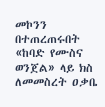መኮንን በተጠረጠሩበት «ከባድ የሙስና ወንጀል» ላይ ክስ ለመመስረት ዐቃቤ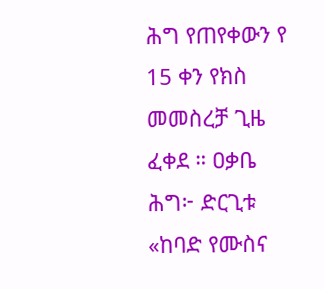ሕግ የጠየቀውን የ 15 ቀን የክስ መመስረቻ ጊዜ ፈቀደ ። ዐቃቤ ሕግ፦ ድርጊቱ «ከባድ የሙስና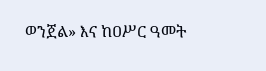ወንጀል» እና ከዐሥር ዓመት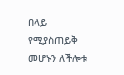በላይ የሚያስጠይቅ መሆኑን ለችሎቱ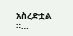አስረድቷል ።…